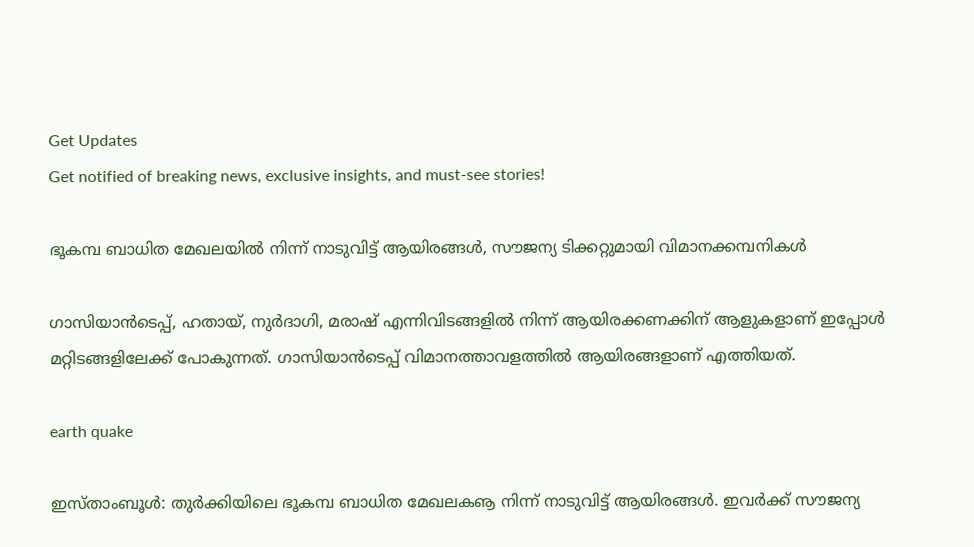Get Updates
Get notified of breaking news, exclusive insights, and must-see stories!

ഭൂകമ്പ ബാധിത മേഖലയില്‍ നിന്ന് നാടുവിട്ട് ആയിരങ്ങള്‍, സൗജന്യ ടിക്കറ്റുമായി വിമാനക്കമ്പനികള്‍

ഗാസിയാന്‍ടെപ്പ്, ഹതായ്, നുര്‍ദാഗി, മരാഷ് എന്നിവിടങ്ങളില്‍ നിന്ന് ആയിരക്കണക്കിന് ആളുകളാണ് ഇപ്പോള്‍ മറ്റിടങ്ങളിലേക്ക് പോകുന്നത്. ഗാസിയാന്‍ടെപ്പ് വിമാനത്താവളത്തില്‍ ആയിരങ്ങളാണ് എത്തിയത്.

earth quake

ഇസ്താംബൂള്‍: തുര്‍ക്കിയിലെ ഭൂകമ്പ ബാധിത മേഖലകൡ നിന്ന് നാടുവിട്ട് ആയിരങ്ങള്‍. ഇവര്‍ക്ക് സൗജന്യ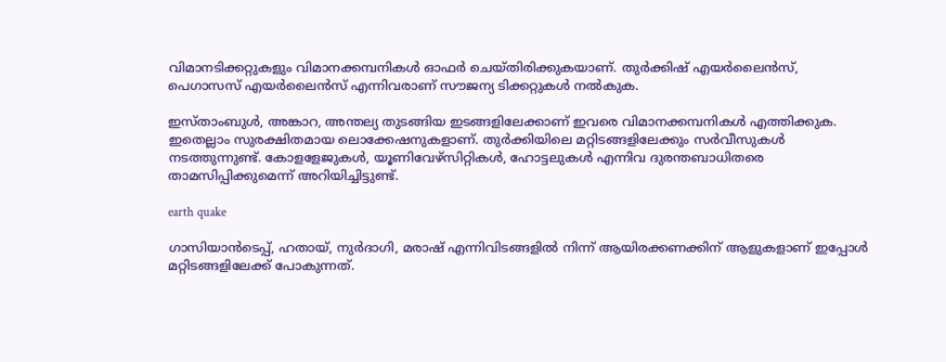വിമാനടിക്കറ്റുകളും വിമാനക്കമ്പനികള്‍ ഓഫര്‍ ചെയ്തിരിക്കുകയാണ്. തുര്‍ക്കിഷ് എയര്‍ലൈന്‍സ്, പെഗാസസ് എയര്‍ലൈന്‍സ് എന്നിവരാണ് സൗജന്യ ടിക്കറ്റുകള്‍ നല്‍കുക.

ഇസ്താംബുള്‍, അങ്കാറ, അന്തല്യ തുടങ്ങിയ ഇടങ്ങളിലേക്കാണ് ഇവരെ വിമാനക്കമ്പനികള്‍ എത്തിക്കുക. ഇതെല്ലാം സുരക്ഷിതമായ ലൊക്കേഷനുകളാണ്. തുര്‍ക്കിയിലെ മറ്റിടങ്ങളിലേക്കും സര്‍വീസുകള്‍ നടത്തുന്നുണ്ട്. കോളളേജുകള്‍, യൂണിവേഴ്‌സിറ്റികള്‍, ഹോട്ടലുകള്‍ എന്നിവ ദുരന്തബാധിതരെ താമസിപ്പിക്കുമെന്ന് അറിയിച്ചിട്ടുണ്ട്.

earth quake

ഗാസിയാന്‍ടെപ്പ്, ഹതായ്, നുര്‍ദാഗി, മരാഷ് എന്നിവിടങ്ങളില്‍ നിന്ന് ആയിരക്കണക്കിന് ആളുകളാണ് ഇപ്പോള്‍ മറ്റിടങ്ങളിലേക്ക് പോകുന്നത്.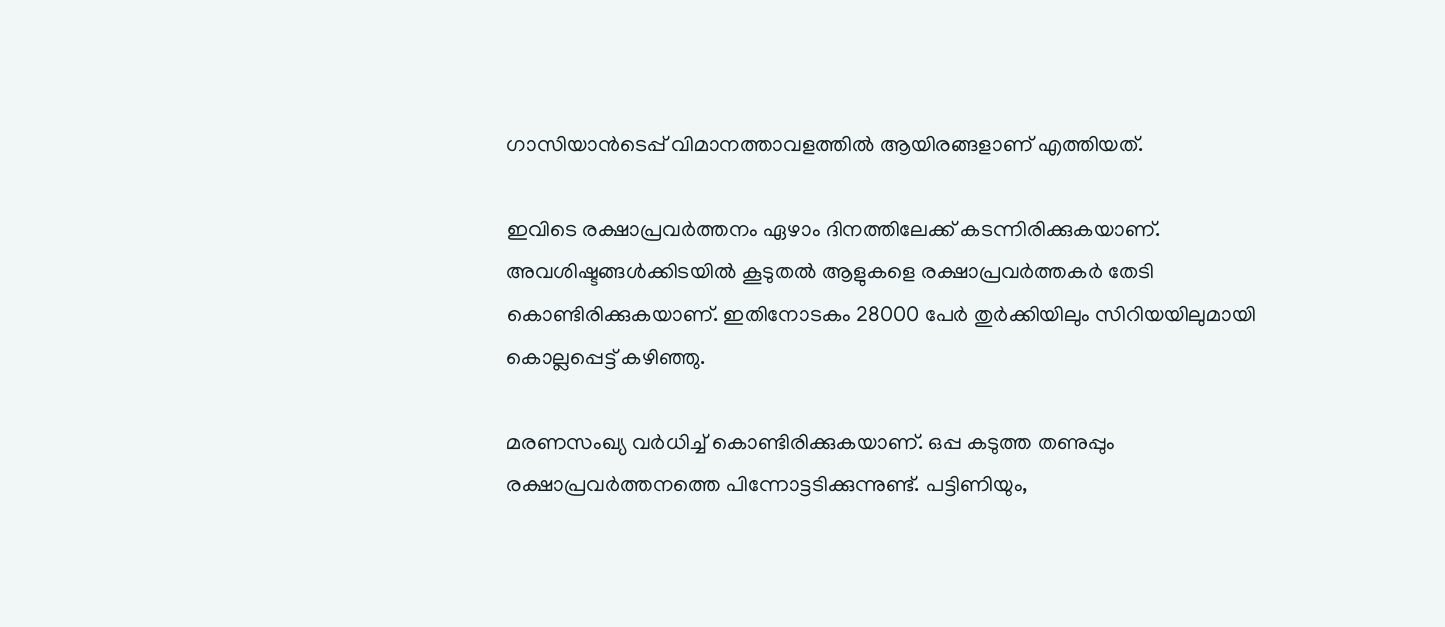ഗാസിയാന്‍ടെപ്പ് വിമാനത്താവളത്തില്‍ ആയിരങ്ങളാണ് എത്തിയത്.

ഇവിടെ രക്ഷാപ്രവര്‍ത്തനം ഏഴാം ദിനത്തിലേക്ക് കടന്നിരിക്കുകയാണ്. അവശിഷ്ടങ്ങള്‍ക്കിടയില്‍ കൂടുതല്‍ ആളുകളെ രക്ഷാപ്രവര്‍ത്തകര്‍ തേടി കൊണ്ടിരിക്കുകയാണ്. ഇതിനോടകം 28000 പേര്‍ തുര്‍ക്കിയിലും സിറിയയിലുമായി കൊല്ലപ്പെട്ട് കഴിഞ്ഞു.

മരണസംഖ്യ വര്‍ധിച്ച് കൊണ്ടിരിക്കുകയാണ്. ഒപ്പ കടുത്ത തണുപ്പും രക്ഷാപ്രവര്‍ത്തനത്തെ പിന്നോട്ടടിക്കുന്നുണ്ട്. പട്ടിണിയും,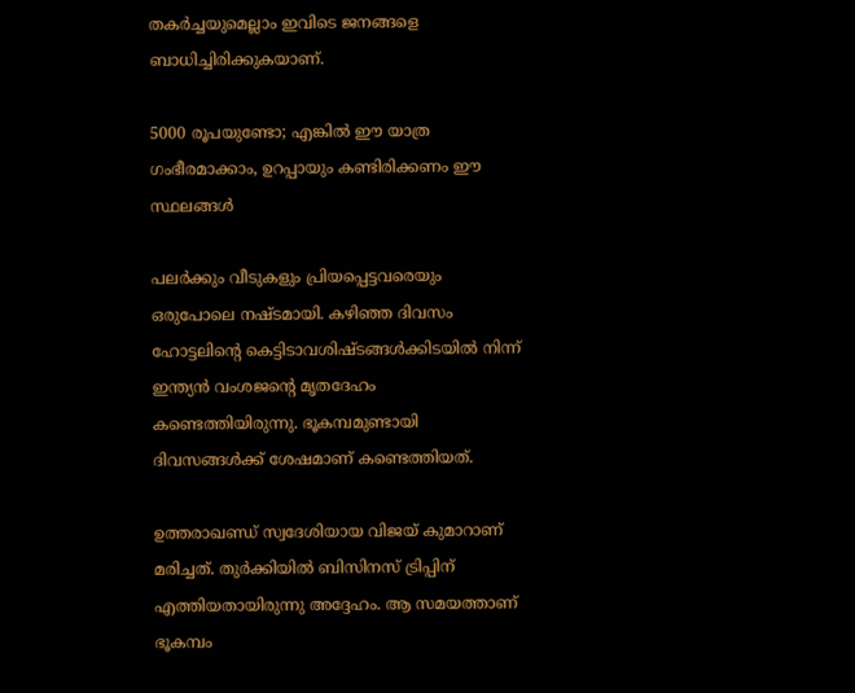തകര്‍ച്ചയുമെല്ലാം ഇവിടെ ജനങ്ങളെ ബാധിച്ചിരിക്കുകയാണ്.

5000 രൂപയുണ്ടോ; എങ്കില്‍ ഈ യാത്ര ഗംഭീരമാക്കാം, ഉറപ്പായും കണ്ടിരിക്കണം ഈ സ്ഥലങ്ങള്‍

പലര്‍ക്കും വീടുകളും പ്രിയപ്പെട്ടവരെയും ഒരുപോലെ നഷ്ടമായി. കഴിഞ്ഞ ദിവസം ഹോട്ടലിന്റെ കെട്ടിടാവശിഷ്ടങ്ങള്‍ക്കിടയില്‍ നിന്ന് ഇന്ത്യന്‍ വംശജന്റെ മൃതദേഹം കണ്ടെത്തിയിരുന്നു. ഭൂകമ്പമുണ്ടായി ദിവസങ്ങള്‍ക്ക് ശേഷമാണ് കണ്ടെത്തിയത്.

ഉത്തരാഖണ്ഡ് സ്വദേശിയായ വിജയ് കുമാറാണ് മരിച്ചത്. തുര്‍ക്കിയില്‍ ബിസിനസ് ട്രിപ്പിന് എത്തിയതായിരുന്നു അദ്ദേഹം. ആ സമയത്താണ് ഭൂകമ്പം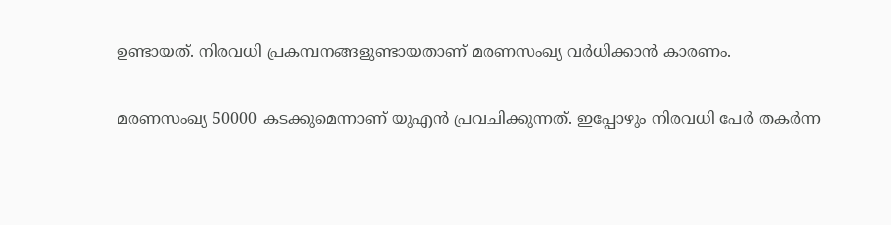ഉണ്ടായത്. നിരവധി പ്രകമ്പനങ്ങളുണ്ടായതാണ് മരണസംഖ്യ വര്‍ധിക്കാന്‍ കാരണം.

മരണസംഖ്യ 50000 കടക്കുമെന്നാണ് യുഎന്‍ പ്രവചിക്കുന്നത്. ഇപ്പോഴും നിരവധി പേര്‍ തകര്‍ന്ന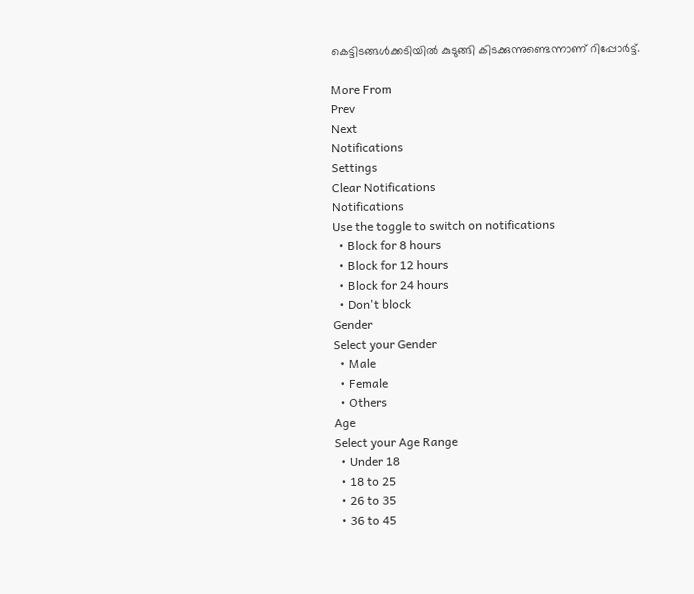കെട്ടിടങ്ങള്‍ക്കടിയില്‍ കുടുങ്ങി കിടക്കുന്നുണ്ടെന്നാണ് റിപ്പോര്‍ട്ട്.

More From
Prev
Next
Notifications
Settings
Clear Notifications
Notifications
Use the toggle to switch on notifications
  • Block for 8 hours
  • Block for 12 hours
  • Block for 24 hours
  • Don't block
Gender
Select your Gender
  • Male
  • Female
  • Others
Age
Select your Age Range
  • Under 18
  • 18 to 25
  • 26 to 35
  • 36 to 45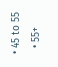• 45 to 55
  • 55+